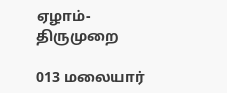ஏழாம்-திருமுறை

013 மலையார்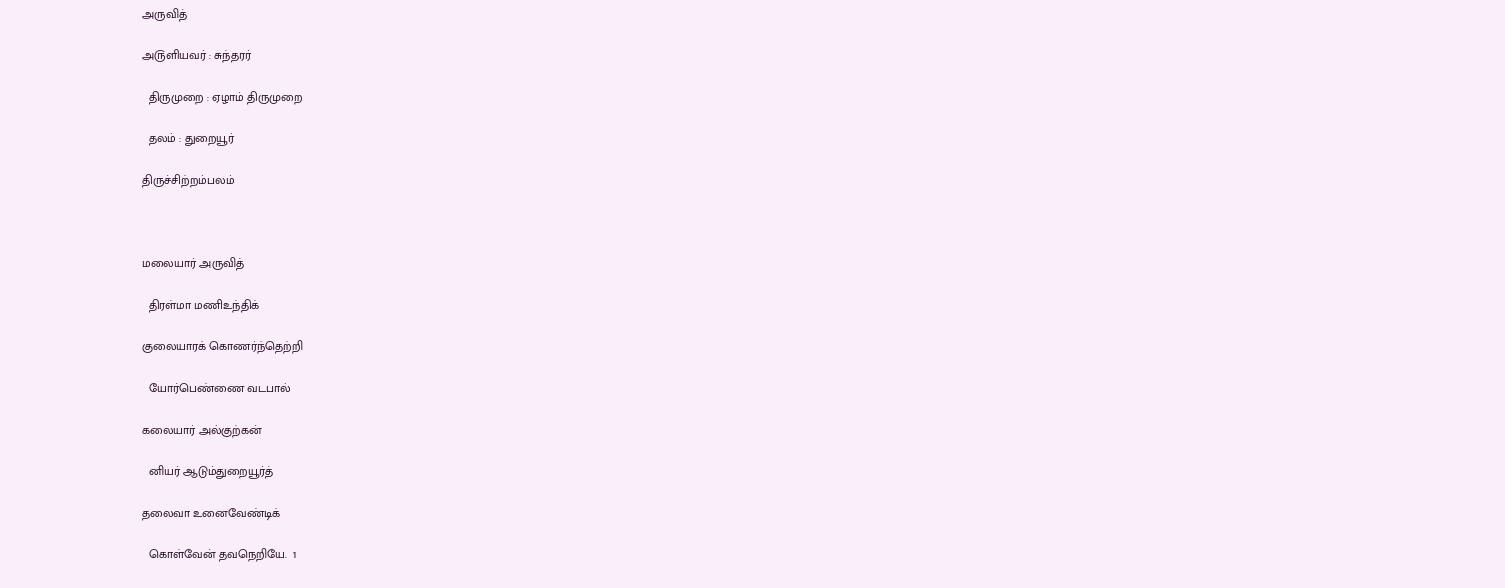அருவித்

அ௫ளியவர் : சுந்தரர்

  திருமுறை : ஏழாம் திருமுறை

  தலம் : துறையூர்

திருச்சிற்றம்பலம்



மலையார் அருவித்

  திரள்மா மணிஉந்திக்

குலையாரக் கொணர்ந்தெற்றி

  யோர்பெண்ணை வடபால்

கலையார் அல்குற்கன்

  னியர் ஆடும்துறையூர்த்

தலைவா உனைவேண்டிக்

  கொள்வேன் தவநெறியே.  1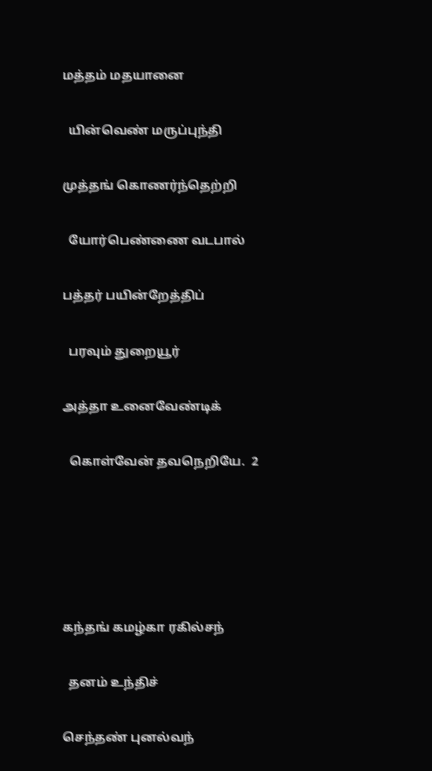மத்தம் மதயானை

  யின்வெண் மருப்புந்தி

முத்தங் கொணர்ந்தெற்றி

  யோர்பெண்ணை வடபால்

பத்தர் பயின்றேத்திப்

  பரவும் துறையூர்

அத்தா உனைவேண்டிக்

  கொள்வேன் தவநெறியே.  2





கந்தங் கமழ்கா ரகில்சந்

  தனம் உந்திச்

செந்தண் புனல்வந்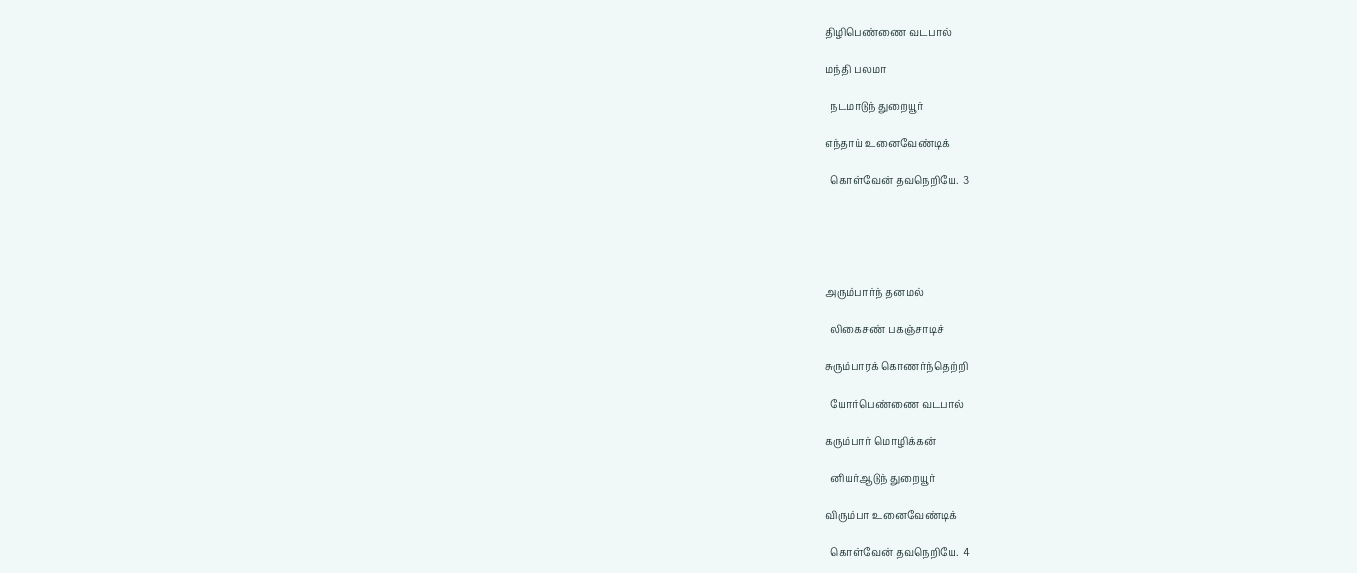திழிபெண்ணை வடபால்

மந்தி பலமா

  நடமாடுந் துறையூர்

எந்தாய் உனைவேண்டிக்

  கொள்வேன் தவநெறியே.  3





அரும்பார்ந் தனமல்

  லிகைசண் பகஞ்சாடிச்

சுரும்பாரக் கொணர்ந்தெற்றி

  யோர்பெண்ணை வடபால்

கரும்பார் மொழிக்கன்

  னியர்ஆடுந் துறையூர்

விரும்பா உனைவேண்டிக்

  கொள்வேன் தவநெறியே.  4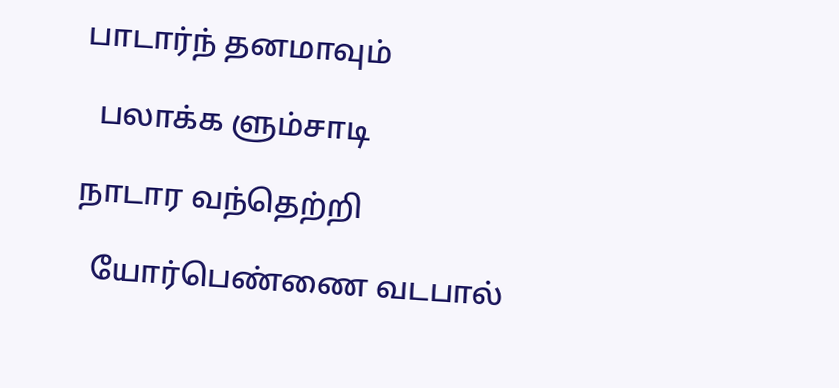பாடார்ந் தனமாவும்

  பலாக்க ளும்சாடி

நாடார வந்தெற்றி

  யோர்பெண்ணை வடபால்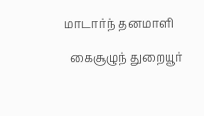மாடார்ந் தனமாளி

  கைசூழுந் துறையூர்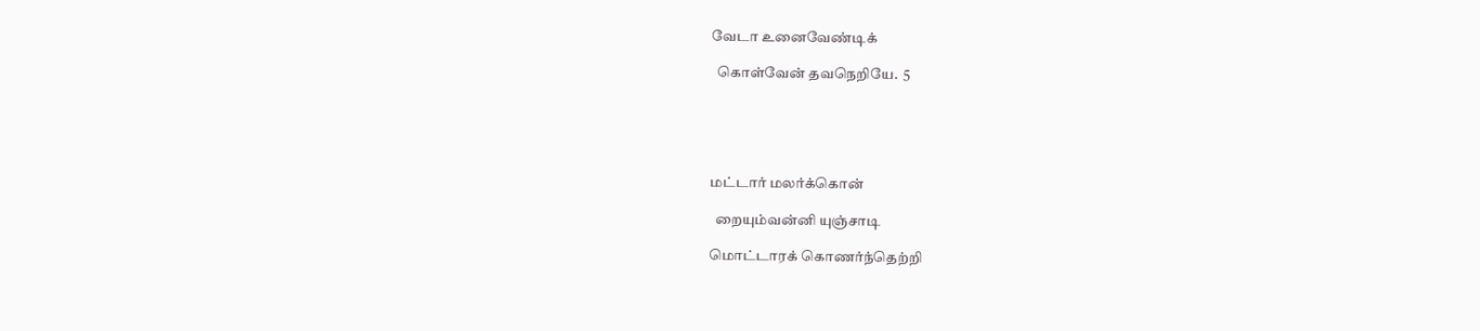வேடா உனைவேண்டிக்

  கொள்வேன் தவநெறியே.  5





மட்டார் மலர்க்கொன்

  றையும்வன்னி யுஞ்சாடி

மொட்டாரக் கொணர்ந்தெற்றி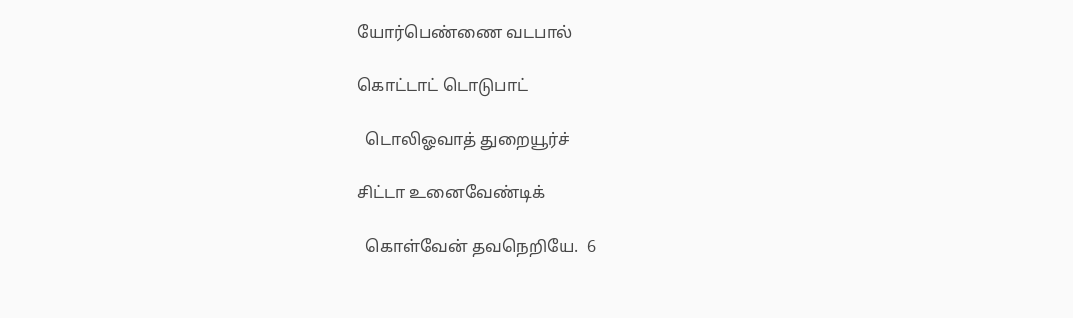யோர்பெண்ணை வடபால்

கொட்டாட் டொடுபாட்

  டொலிஓவாத் துறையூர்ச்

சிட்டா உனைவேண்டிக்

  கொள்வேன் தவநெறியே.  6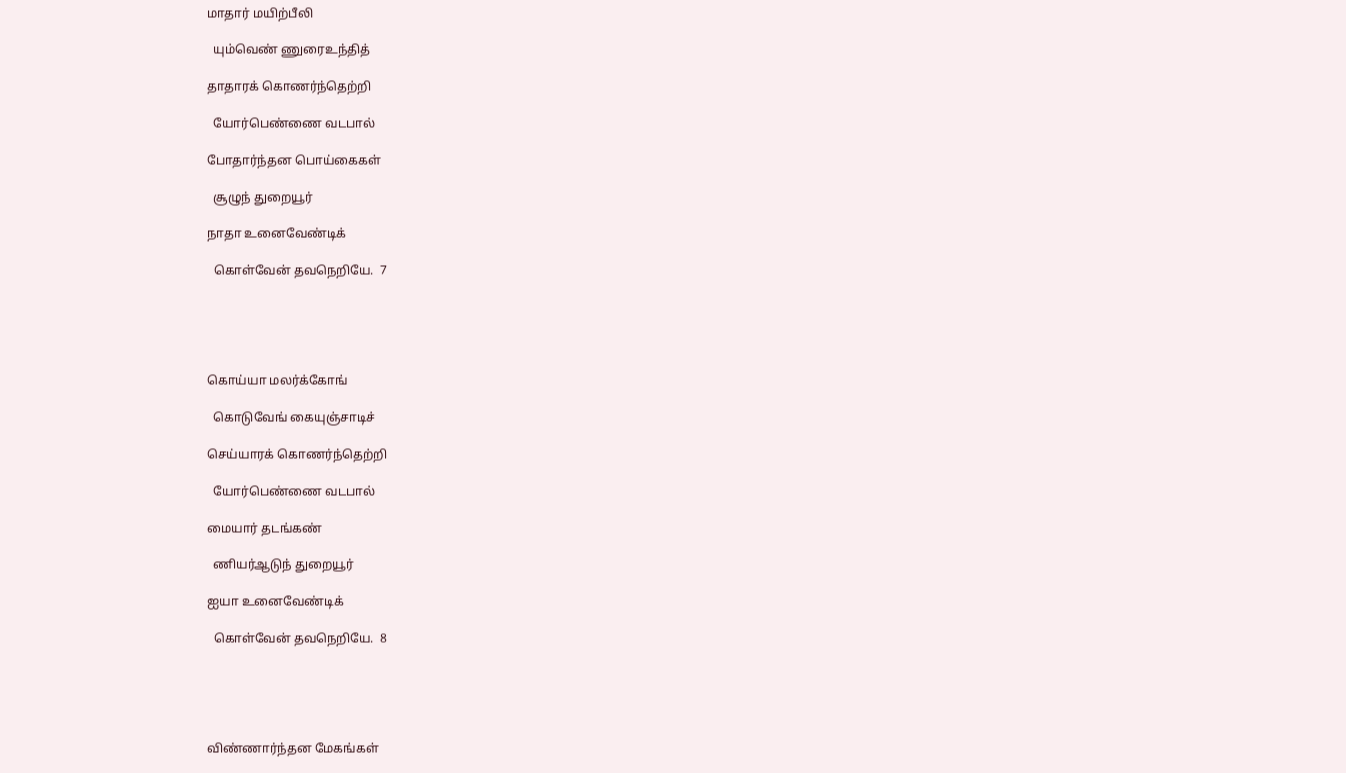மாதார் மயிற்பீலி

  யும்வெண் ணுரைஉந்தித்

தாதாரக் கொணர்ந்தெற்றி

  யோர்பெண்ணை வடபால்

போதார்ந்தன பொய்கைகள்

  சூழுந் துறையூர்

நாதா உனைவேண்டிக்

  கொள்வேன் தவநெறியே.  7





கொய்யா மலர்க்கோங்

  கொடுவேங் கையுஞ்சாடிச்

செய்யாரக் கொணர்ந்தெற்றி

  யோர்பெண்ணை வடபால்

மையார் தடங்கண்

  ணியர்ஆடுந் துறையூர்

ஐயா உனைவேண்டிக்

  கொள்வேன் தவநெறியே.  8





விண்ணார்ந்தன மேகங்கள்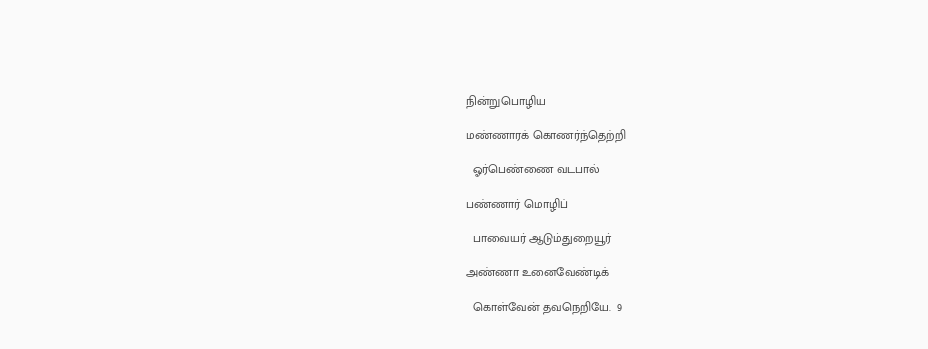நின்றுபொழிய

மண்ணாரக் கொணர்ந்தெற்றி

  ஓர்பெண்ணை வடபால்

பண்ணார் மொழிப்

  பாவையர் ஆடும்துறையூர்

அண்ணா உனைவேண்டிக்

  கொள்வேன் தவநெறியே.  9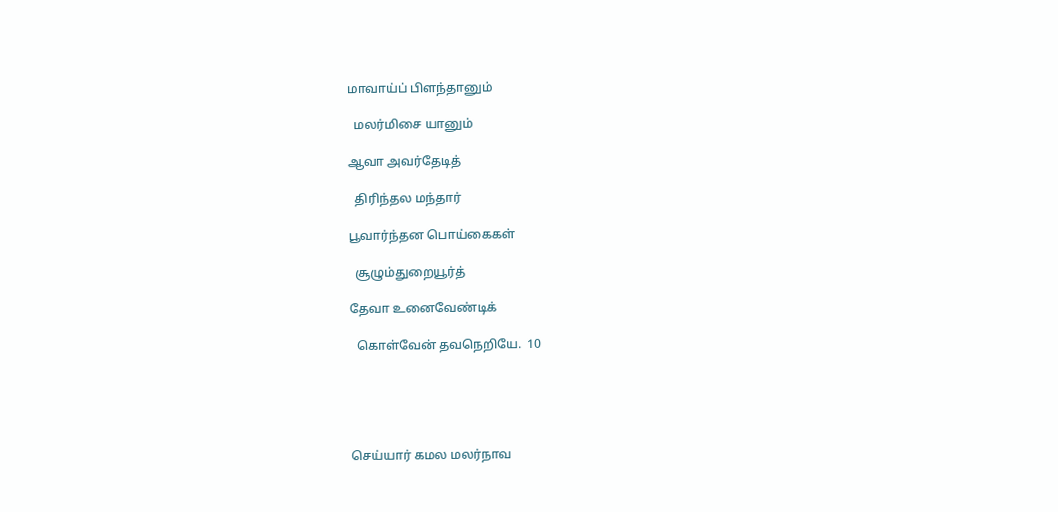மாவாய்ப் பிளந்தானும்

  மலர்மிசை யானும்

ஆவா அவர்தேடித்

  திரிந்தல மந்தார்

பூவார்ந்தன பொய்கைகள்

  சூழும்துறையூர்த்

தேவா உனைவேண்டிக்

  கொள்வேன் தவநெறியே.  10





செய்யார் கமல மலர்நாவ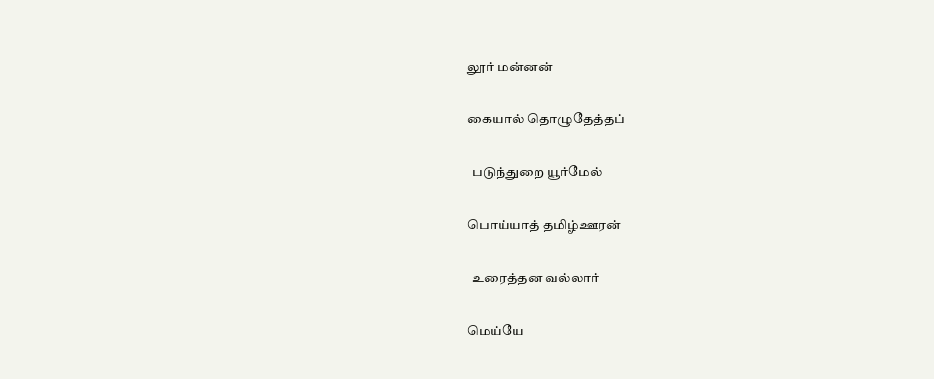லூர் மன்னன்

கையால் தொழுதேத்தப்

  படுந்துறை யூர்மேல்

பொய்யாத் தமிழ்ஊரன்

  உரைத்தன வல்லார்

மெய்யே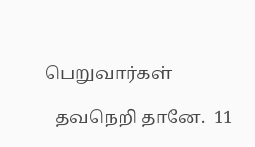பெறுவார்கள்

  தவநெறி தானே.  11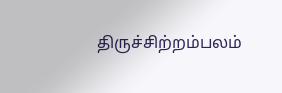திருச்சிற்றம்பலம்